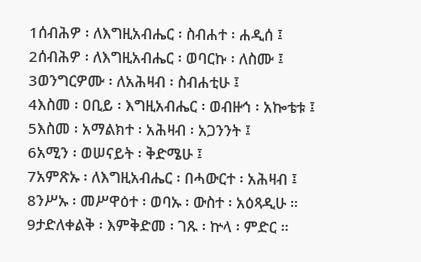1ሰብሕዎ ፡ ለእግዚአብሔር ፡ ስብሐተ ፡ ሐዲሰ ፤
2ሰብሕዎ ፡ ለእግዚአብሔር ፡ ወባርኩ ፡ ለስሙ ፤
3ወንግርዎሙ ፡ ለአሕዛብ ፡ ስብሐቲሁ ፤
4እስመ ፡ ዐቢይ ፡ እግዚአብሔር ፡ ወብዙኅ ፡ አኰቴቱ ፤
5እስመ ፡ አማልክተ ፡ አሕዛብ ፡ አጋንንት ፤
6አሚን ፡ ወሠናይት ፡ ቅድሜሁ ፤
7አምጽኡ ፡ ለእግዚአብሔር ፡ በሓውርተ ፡ አሕዛብ ፤
8ንሥኡ ፡ መሥዋዕተ ፡ ወባኡ ፡ ውስተ ፡ አዕጻዲሁ ።
9ታድለቀልቅ ፡ እምቅድመ ፡ ገጹ ፡ ኵላ ፡ ምድር ።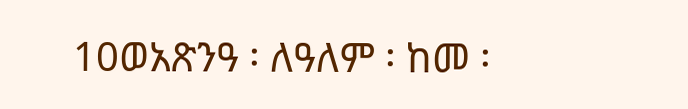10ወአጽንዓ ፡ ለዓለም ፡ ከመ ፡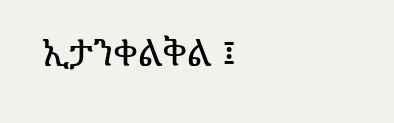ኢታንቀልቅል ፤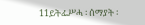11ይትፌሥሓ ፡ ሰማያት ፡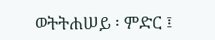ወትትሐሠይ ፡ ምድር ፤